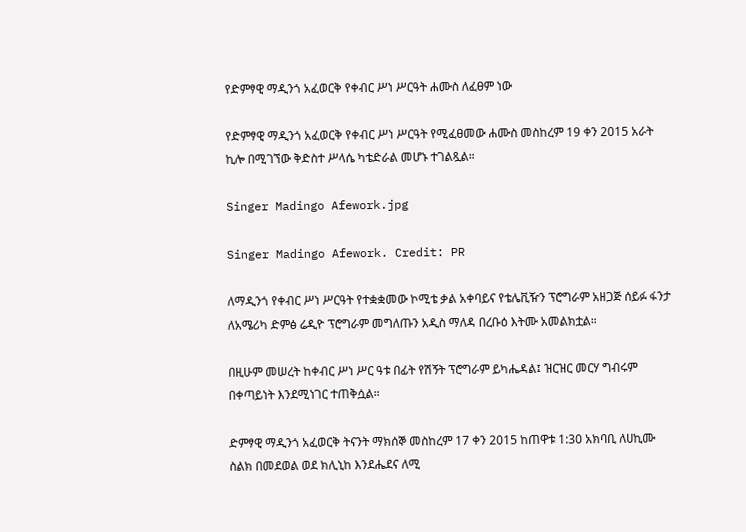የድምፃዊ ማዲንጎ አፈወርቅ የቀብር ሥነ ሥርዓት ሐሙስ ለፈፀም ነው

የድምፃዊ ማዲንጎ አፈወርቅ የቀብር ሥነ ሥርዓት የሚፈፀመው ሐሙስ መስከረም 19 ቀን 2015 አራት ኪሎ በሚገኘው ቅድስተ ሥላሴ ካቴድራል መሆኑ ተገልጿል።

Singer Madingo Afework.jpg

Singer Madingo Afework. Credit: PR

ለማዲንጎ የቀብር ሥነ ሥርዓት የተቋቋመው ኮሚቴ ቃል አቀባይና የቴሌቪዥን ፕሮግራም አዘጋጅ ሰይፉ ፋንታ ለአሜሪካ ድምፅ ሬዲዮ ፕሮግራም መግለጡን አዲስ ማለዳ በረቡዕ እትሙ አመልክቷል።

በዚሁም መሠረት ከቀብር ሥነ ሥር ዓቱ በፊት የሽኝት ፕሮግራም ይካሔዳል፤ ዝርዝር መርሃ ግብሩም በቀጣይነት እንደሚነገር ተጠቅሷል።

ድምፃዊ ማዲንጎ አፈወርቅ ትናንት ማክሰኞ መስከረም 17 ቀን 2015 ከጠዋቱ 1:30 አክባቢ ለሀኪሙ ስልክ በመደወል ወደ ክሊኒከ እንደሔደና ለሚ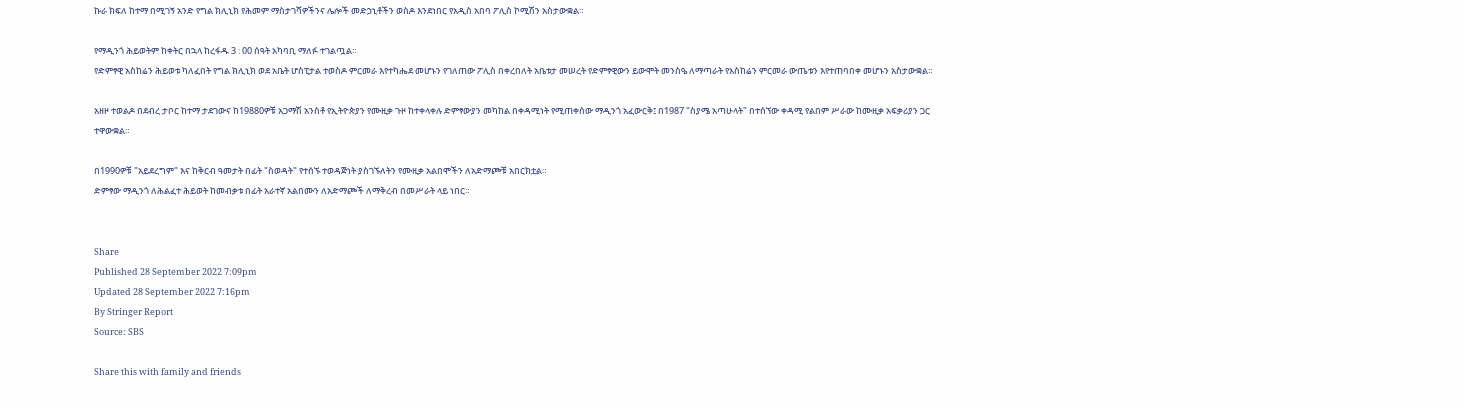ኩራ ክፍለ ከተማ በሚገኝ አንድ የግል ክሊኒክ የሕመም ማስታገሻዎችንና ሌሎች መድኃኒቶችን ወስዶ እንደነበር የአዲስ አበባ ፖሊስ ኮሚሽን አስታውቋል።

የማዲንጎ ሕይወትም ከቀትር በኋላ ከረፋዱ 3 : 00 ሰዓት አካባቢ ማለፉ ተገልጧል።
የድምፃዊ አስከሬን ሕይወቱ ካለፈበት የግል ክሊኒክ ወደ አቤት ሆስፒታል ተወስዶ ምርመራ እየተካሔደ መሆኑን የገለጠው ፖሊስ በቀረበለት አቤቱታ መሠረት የድምፃዊውን ይውሞት መንስዔ ለማጣራት የአስከሬን ምርመራ ውጤቱን እየተጠባበቀ መሆኑን አስታውቋል።

አዘዞ ተወልዶ በደብረ ታቦር ከተማ ታደገውና ከ19880ዎቹ አጋማሽ አንስቶ የኢትዮጵያን የሙዚቃ ጉዞ ከተቀላቀሉ ድምፃውያን መካከል በቀዳሚነት የሚጠቀሰው ማዲንጎ አፈውርቅ፤ በ1987 "ስያሜ አጣሁላት" በተሰኘው ቀዳሚ የልበም ሥራው ከሙዚቃ አፍቃሪያን ጋር ተዋውቋል።

በ1990ዎቹ "አይደረግም" እና ከቅርብ ዓመታት በፊት "ስወዳት" የተሰኙ ተወዳጅነት ያስገኙለትን የሙዚቃ አልበሞችን ለአድማጮቹ አበርክቷል።
ድምፃው ማዲንጎ ለሕልፈተ ሕይወት ከመብቃቱ በፊት አራተኛ አልበሙን ለአድማጮች ለማቅረብ በመሥራት ላይ ነበር።


Share
Published 28 September 2022 7:09pm
Updated 28 September 2022 7:16pm
By Stringer Report
Source: SBS

Share this with family and friends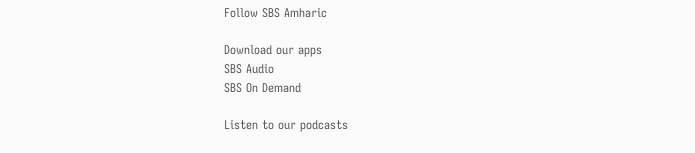Follow SBS Amharic

Download our apps
SBS Audio
SBS On Demand

Listen to our podcasts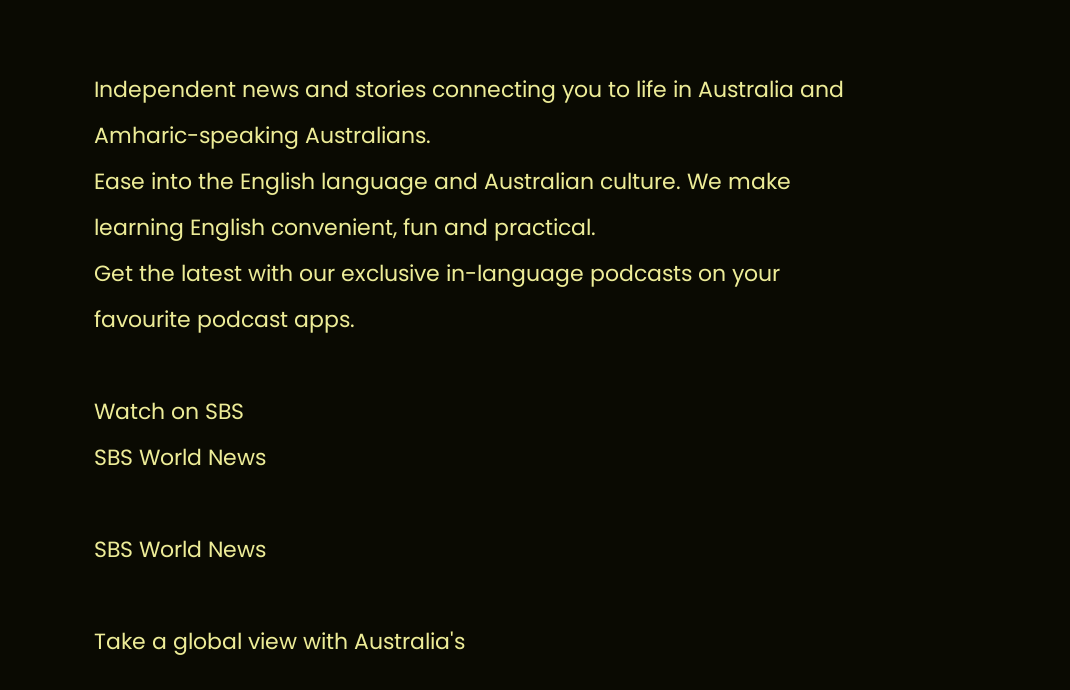Independent news and stories connecting you to life in Australia and Amharic-speaking Australians.
Ease into the English language and Australian culture. We make learning English convenient, fun and practical.
Get the latest with our exclusive in-language podcasts on your favourite podcast apps.

Watch on SBS
SBS World News

SBS World News

Take a global view with Australia's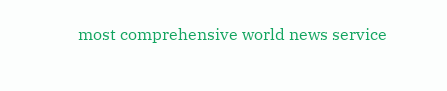most comprehensive world news service